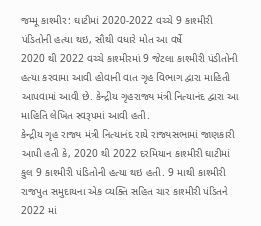જમ્મૂ કાશ્મીર: ઘાટીમાં 2020-2022 વચ્ચે 9 કાશ્મીરી પંડિતોની હત્યા થઇ, સૌથી વધારે મોત આ વર્ષે
2020 થી 2022 વચ્ચે કાશ્મીરમાં 9 જેટલા કાશ્મીરી પંડીતોની હત્યા કરવામા આવી હોવાની વાત ગૃહ વિભાગ દ્વારા માહિતી આપવામાં આવી છે. કેન્દ્રીય ગૃહરાજ્ય મંત્રી નિત્યાનંદ દ્વારા આ માહિતિ લેખિત સ્વરૂપમાં આવી હતી.
કેન્દ્રીય ગૃહ રાજ્ય મંત્રી નિત્યાનંદ રાયે રાજ્યસભામાં જાણકારી આપી હતી કે, 2020 થી 2022 દરમિયાન કાશ્મીરી ઘાટીમાં કુલ 9 કાશ્મીરી પંડિતોની હત્યા થઇ હતી. 9 માથી કાશ્મીરી રાજપુત સમુદાયના એક વ્યક્તિ સહિત ચાર કાશ્મીરી પંડિતને 2022 માં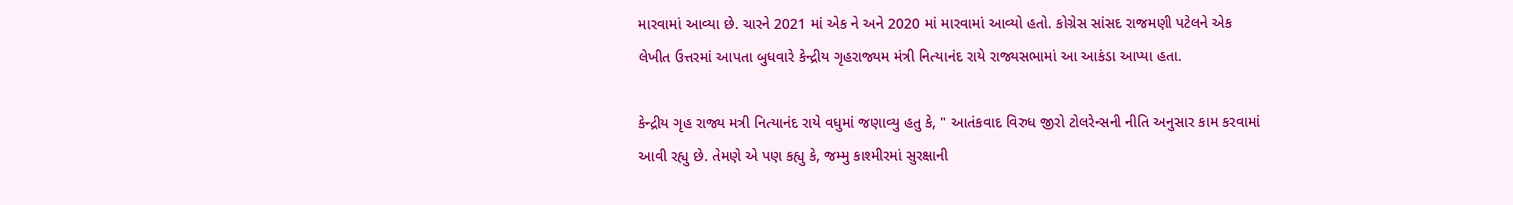મારવામાં આવ્યા છે. ચારને 2021 માં એક ને અને 2020 માં મારવામાં આવ્યો હતો. કોગ્રેસ સાંસદ રાજમણી પટેલને એક લેખીત ઉત્તરમાં આપતા બુધવારે કેન્દ્રીય ગૃહરાજ્યમ મંત્રી નિત્યાનંદ રાયે રાજ્યસભામાં આ આકંડા આપ્યા હતા.

કેન્દ્રીય ગૃહ રાજ્ય મત્રી નિત્યાનંદ રાયે વધુમાં જણાવ્યુ હતુ કે, " આતંકવાદ વિરુધ જીરો ટોલરેન્સની નીતિ અનુસાર કામ કરવામાં આવી રહ્યુ છે. તેમણે એ પણ કહ્યુ કે, જમ્મુ કાશ્મીરમાં સુરક્ષાની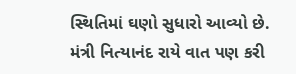સ્થિતિમાં ઘણો સુધારો આવ્યો છે. મંત્રી નિત્યાનંદ રાયે વાત પણ કરી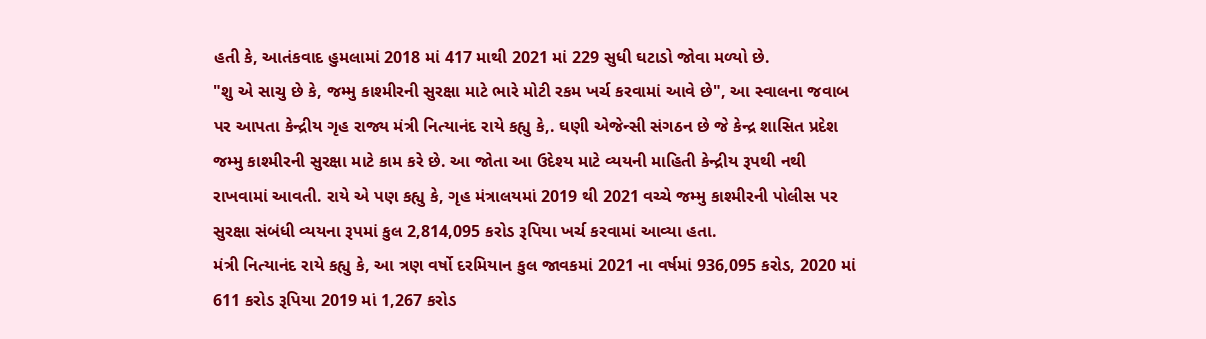હતી કે, આતંકવાદ હુમલામાં 2018 માં 417 માથી 2021 માં 229 સુધી ઘટાડો જોવા મળ્યો છે.
"શુ એ સાચુ છે કે, જમ્મુ કાશ્મીરની સુરક્ષા માટે ભારે મોટી રકમ ખર્ચ કરવામાં આવે છે", આ સ્વાલના જવાબ પર આપતા કેન્દ્રીય ગૃહ રાજ્ય મંત્રી નિત્યાનંદ રાયે કહ્યુ કે,. ઘણી એજેન્સી સંગઠન છે જે કેન્દ્ર શાસિત પ્રદેશ જમ્મુ કાશ્મીરની સુરક્ષા માટે કામ કરે છે. આ જોતા આ ઉદેશ્ય માટે વ્યયની માહિતી કેન્દ્રીય રૂપથી નથી રાખવામાં આવતી. રાયે એ પણ કહ્યુ કે, ગૃહ મંત્રાલયમાં 2019 થી 2021 વચ્ચે જમ્મુ કાશ્મીરની પોલીસ પર સુરક્ષા સંબંધી વ્યયના રૂપમાં કુલ 2,814,095 કરોડ રૂપિયા ખર્ચ કરવામાં આવ્યા હતા.
મંત્રી નિત્યાનંદ રાયે કહ્યુ કે, આ ત્રણ વર્ષો દરમિયાન કુલ જાવકમાં 2021 ના વર્ષમાં 936,095 કરોડ, 2020 માં 611 કરોડ રૂપિયા 2019 માં 1,267 કરોડ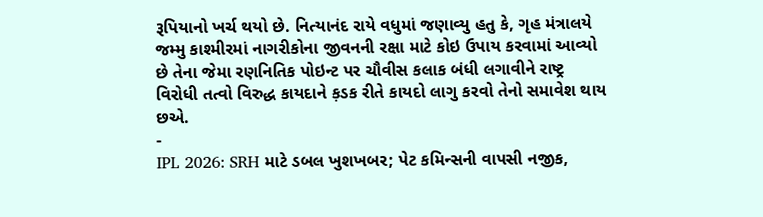રૂપિયાનો ખર્ચ થયો છે. નિત્યાનંદ રાયે વધુમાં જણાવ્યુ હતુ કે, ગૃહ મંત્રાલયે જમ્મુ કાશ્મીરમાં નાગરીકોના જીવનની રક્ષા માટે કોઇ ઉપાય કરવામાં આવ્યો છે તેના જેમા રણનિતિક પોઇન્ટ પર ચૌવીસ કલાક બંધી લગાવીને રાષ્ટ્ર વિરોધી તત્વો વિરુદ્ધ કાયદાને ક઼ડક રીતે કાયદો લાગુ કરવો તેનો સમાવેશ થાય છએ.
-
IPL 2026: SRH માટે ડબલ ખુશખબર; પેટ કમિન્સની વાપસી નજીક,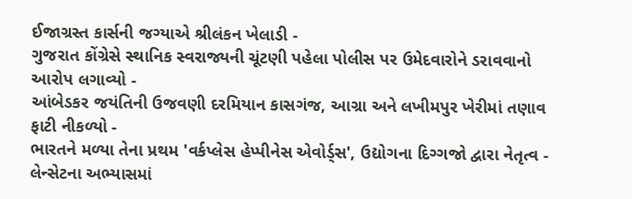ઈજાગ્રસ્ત કાર્સની જગ્યાએ શ્રીલંકન ખેલાડી -
ગુજરાત કોંગ્રેસે સ્થાનિક સ્વરાજ્યની ચૂંટણી પહેલા પોલીસ પર ઉમેદવારોને ડરાવવાનો આરોપ લગાવ્યો -
આંબેડકર જયંતિની ઉજવણી દરમિયાન કાસગંજ, આગ્રા અને લખીમપુર ખેરીમાં તણાવ ફાટી નીકળ્યો -
ભારતને મળ્યા તેના પ્રથમ 'વર્કપ્લેસ હેપ્પીનેસ એવોર્ડ્સ', ઉદ્યોગના દિગ્ગજો દ્વારા નેતૃત્વ -
લેન્સેટના અભ્યાસમાં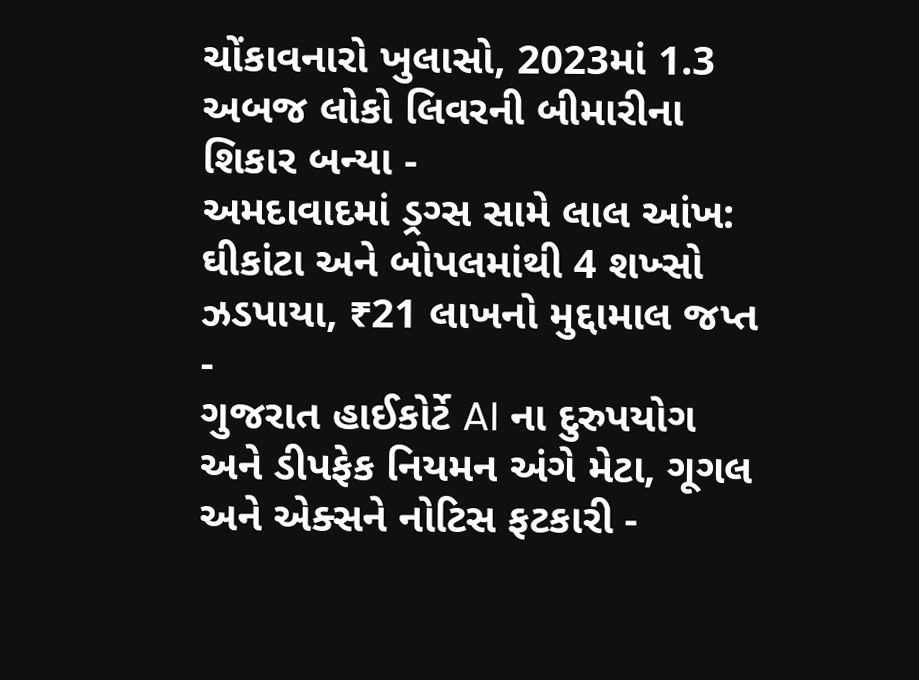ચોંકાવનારો ખુલાસો, 2023માં 1.3 અબજ લોકો લિવરની બીમારીના શિકાર બન્યા -
અમદાવાદમાં ડ્રગ્સ સામે લાલ આંખ: ઘીકાંટા અને બોપલમાંથી 4 શખ્સો ઝડપાયા, ₹21 લાખનો મુદ્દામાલ જપ્ત -
ગુજરાત હાઈકોર્ટે AI ના દુરુપયોગ અને ડીપફેક નિયમન અંગે મેટા, ગૂગલ અને એક્સને નોટિસ ફટકારી -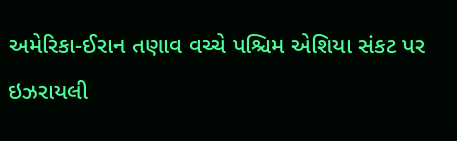અમેરિકા-ઈરાન તણાવ વચ્ચે પશ્ચિમ એશિયા સંકટ પર ઇઝરાયલી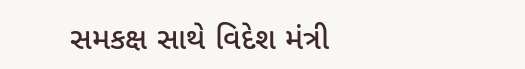સમકક્ષ સાથે વિદેશ મંત્રી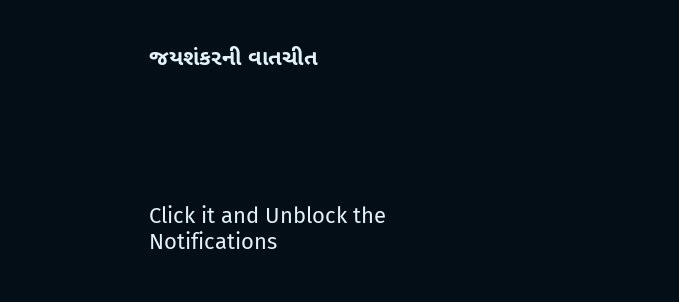જયશંકરની વાતચીત





Click it and Unblock the Notifications